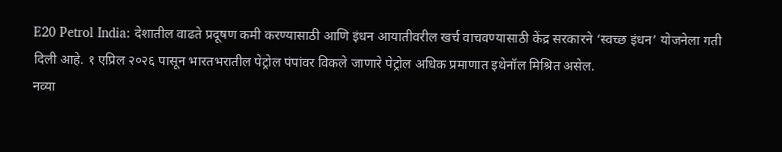E20 Petrol India: देशातील वाढते प्रदूषण कमी करण्यासाठी आणि इंधन आयातीवरील खर्च वाचवण्यासाठी केंद्र सरकारने ‘स्वच्छ इंधन’ योजनेला गती दिली आहे. १ एप्रिल २०२६ पासून भारतभरातील पेट्रोल पंपांवर विकले जाणारे पेट्रोल अधिक प्रमाणात इथेनॉल मिश्रित असेल.
नव्या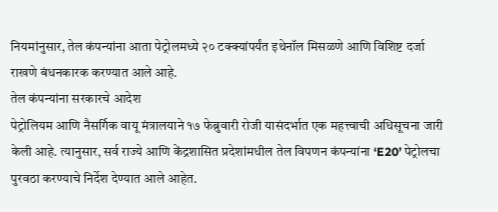नियमांनुसार, तेल कंपन्यांना आता पेट्रोलमध्ये २० टक्क्यांपर्यंत इथेनॉल मिसळणे आणि विशिष्ट दर्जा राखणे बंधनकारक करण्यात आले आहे.
तेल कंपन्यांना सरकारचे आदेश
पेट्रोलियम आणि नैसर्गिक वायू मंत्रालयाने १७ फेब्रुवारी रोजी यासंदर्भात एक महत्त्वाची अधिसूचना जारी केली आहे. त्यानुसार, सर्व राज्ये आणि केंद्रशासित प्रदेशांमधील तेल विपणन कंपन्यांना ‘E20’ पेट्रोलचा पुरवठा करण्याचे निर्देश देण्यात आले आहेत.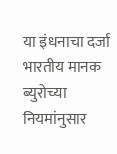या इंधनाचा दर्जा भारतीय मानक ब्युरोच्या नियमांनुसार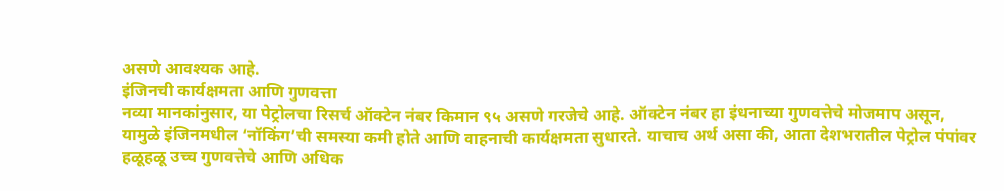असणे आवश्यक आहे.
इंजिनची कार्यक्षमता आणि गुणवत्ता
नव्या मानकांनुसार, या पेट्रोलचा रिसर्च ऑक्टेन नंबर किमान ९५ असणे गरजेचे आहे. ऑक्टेन नंबर हा इंधनाच्या गुणवत्तेचे मोजमाप असून, यामुळे इंजिनमधील ‘नॉकिंग’ची समस्या कमी होते आणि वाहनाची कार्यक्षमता सुधारते. याचाच अर्थ असा की, आता देशभरातील पेट्रोल पंपांवर हळूहळू उच्च गुणवत्तेचे आणि अधिक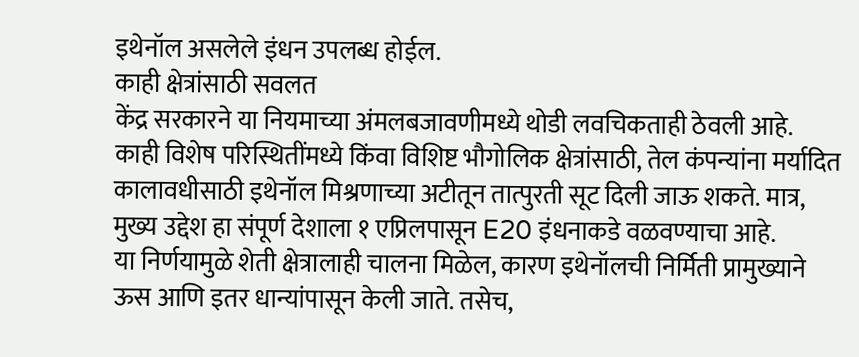इथेनॉल असलेले इंधन उपलब्ध होईल.
काही क्षेत्रांसाठी सवलत
केंद्र सरकारने या नियमाच्या अंमलबजावणीमध्ये थोडी लवचिकताही ठेवली आहे. काही विशेष परिस्थितींमध्ये किंवा विशिष्ट भौगोलिक क्षेत्रांसाठी, तेल कंपन्यांना मर्यादित कालावधीसाठी इथेनॉल मिश्रणाच्या अटीतून तात्पुरती सूट दिली जाऊ शकते. मात्र, मुख्य उद्देश हा संपूर्ण देशाला १ एप्रिलपासून E20 इंधनाकडे वळवण्याचा आहे.
या निर्णयामुळे शेती क्षेत्रालाही चालना मिळेल, कारण इथेनॉलची निर्मिती प्रामुख्याने ऊस आणि इतर धान्यांपासून केली जाते. तसेच,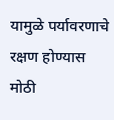यामुळे पर्यावरणाचे रक्षण होण्यास मोठी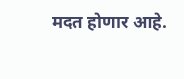मदत होणार आहे.